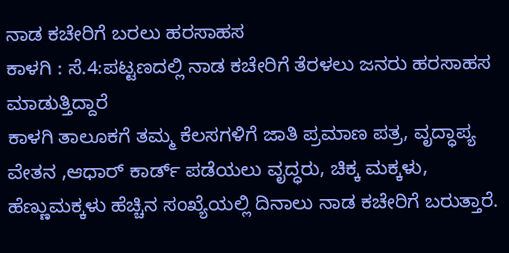ನಾಡ ಕಚೇರಿಗೆ ಬರಲು ಹರಸಾಹಸ
ಕಾಳಗಿ : ಸೆ.4:ಪಟ್ಟಣದಲ್ಲಿ ನಾಡ ಕಚೇರಿಗೆ ತೆರಳಲು ಜನರು ಹರಸಾಹಸ ಮಾಡುತ್ತಿದ್ದಾರೆ
ಕಾಳಗಿ ತಾಲೂಕಗೆ ತಮ್ಮ ಕೆಲಸಗಳಿಗೆ ಜಾತಿ ಪ್ರಮಾಣ ಪತ್ರ, ವೃದ್ಧಾಪ್ಯ ವೇತನ ,ಆಧಾರ್ ಕಾರ್ಡ್ ಪಡೆಯಲು ವೃದ್ಧರು, ಚಿಕ್ಕ ಮಕ್ಕಳು, ಹೆಣ್ಣುಮಕ್ಕಳು ಹೆಚ್ಚಿನ ಸಂಖ್ಯೆಯಲ್ಲಿ ದಿನಾಲು ನಾಡ ಕಚೇರಿಗೆ ಬರುತ್ತಾರೆ.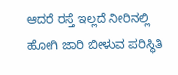ಆದರೆ ರಸ್ತೆ ಇಲ್ಲದೆ ನೀರಿನಲ್ಲಿ ಹೋಗಿ ಜಾರಿ ಬೀಳುವ ಪರಿಸ್ಥಿತಿ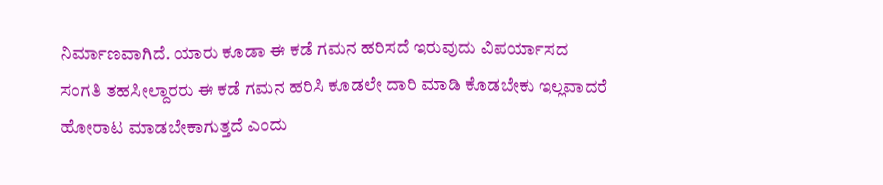ನಿರ್ಮಾಣವಾಗಿದೆ. ಯಾರು ಕೂಡಾ ಈ ಕಡೆ ಗಮನ ಹರಿಸದೆ ಇರುವುದು ವಿಪರ್ಯಾಸದ ಸಂಗತಿ ತಹಸೀಲ್ದಾರರು ಈ ಕಡೆ ಗಮನ ಹರಿಸಿ ಕೂಡಲೇ ದಾರಿ ಮಾಡಿ ಕೊಡಬೇಕು ಇಲ್ಲವಾದರೆ ಹೋರಾಟ ಮಾಡಬೇಕಾಗುತ್ತದೆ ಎಂದು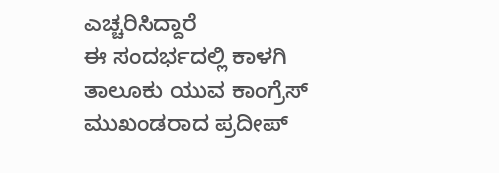ಎಚ್ಚರಿಸಿದ್ದಾರೆ
ಈ ಸಂದರ್ಭದಲ್ಲಿ ಕಾಳಗಿ ತಾಲೂಕು ಯುವ ಕಾಂಗ್ರೆಸ್ ಮುಖಂಡರಾದ ಪ್ರದೀಪ್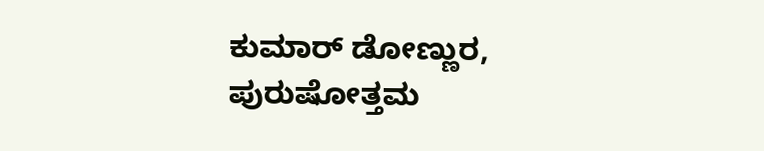ಕುಮಾರ್ ಡೋಣ್ಣುರ, ಪುರುಷೋತ್ತಮ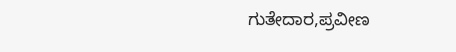ಗುತೇದಾರ,ಪ್ರವೀಣ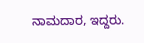ನಾಮದಾರ, ಇದ್ದರು.